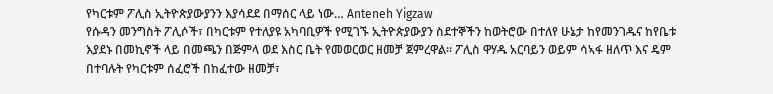የካርቱም ፖሊስ ኢትዮጵያውያንን እያሳደደ በማሰር ላይ ነው… Anteneh Yigzaw
የሱዳን መንግስት ፖሊሶች፣ በካርቱም የተለያዩ አካባቢዎች የሚገኙ ኢትዮጵያውያን ስደተኞችን ከወትሮው በተለየ ሁኔታ ከየመንገዱና ከየቤቱ እያደኑ በመኪኖች ላይ በመጫን በጅምላ ወደ እስር ቤት የመወርወር ዘመቻ ጀምረዋል፡፡ ፖሊስ ዋሃዱ አርባይን ወይም ሳኣፋ ዘለጥ እና ዴም በተባሉት የካርቱም ሰፈሮች በከፈተው ዘመቻ፣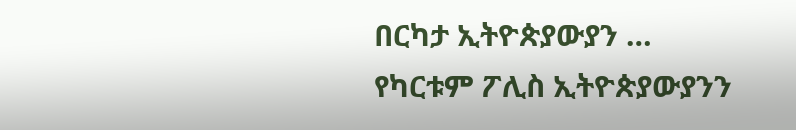በርካታ ኢትዮጵያውያን …
የካርቱም ፖሊስ ኢትዮጵያውያንን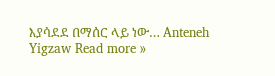እያሳደደ በማሰር ላይ ነው… Anteneh Yigzaw Read more »